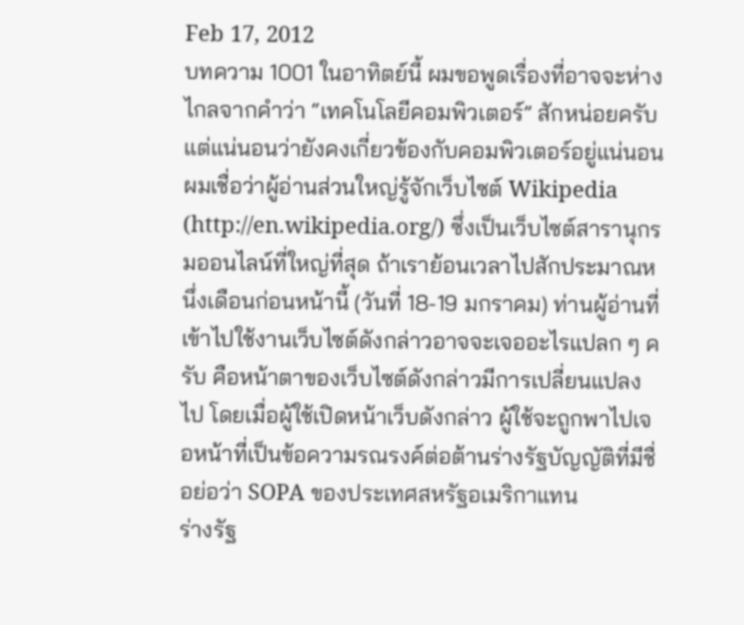Feb 17, 2012
บทความ 1001 ในอาทิตย์นี้ ผมขอพูดเรื่องที่อาจจะห่างไกลจากคำว่า “เทคโนโลยีคอมพิวเตอร์” สักหน่อยครับ แต่แน่นอนว่ายังคงเกี่ยวข้องกับคอมพิวเตอร์อยู่แน่นอน
ผมเชื่อว่าผู้อ่านส่วนใหญ่รู้จักเว็บไซต์ Wikipedia (http://en.wikipedia.org/) ซึ่งเป็นเว็บไซต์สารานุกรมออนไลน์ที่ใหญ่ที่สุด ถ้าเราย้อนเวลาไปสักประมาณหนึ่งเดือนก่อนหน้านี้ (วันที่ 18-19 มกราคม) ท่านผู้อ่านที่เข้าไปใช้งานเว็บไซต์ดังกล่าวอาจจะเจออะไรแปลก ๆ ครับ คือหน้าตาของเว็บไซต์ดังกล่าวมีการเปลี่ยนแปลงไป โดยเมื่อผู้ใช้เปิดหน้าเว็บดังกล่าว ผู้ใช้จะถูกพาไปเจอหน้าที่เป็นข้อความรณรงค์ต่อต้านร่างรัฐบัญญัติที่มีชื่อย่อว่า SOPA ของประเทศสหรัฐอเมริกาแทน
ร่างรัฐ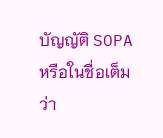บัญญัติ SOPA หรือในชื่อเต็มว่า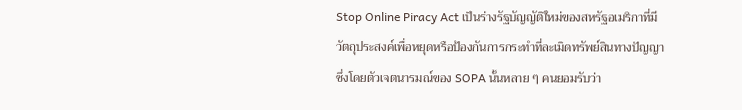Stop Online Piracy Act เป็นร่างรัฐบัญญัติใหม่ของสหรัฐอเมริกาที่มีวัตถุประสงค์เพื่อหยุดหรือป้องกันการกระทำที่ละเมิดทรัพย์สินทางปัญญา ซึ่งโดยตัวเจตนารมณ์ของ SOPA นั้นหลาย ๆ คนยอมรับว่า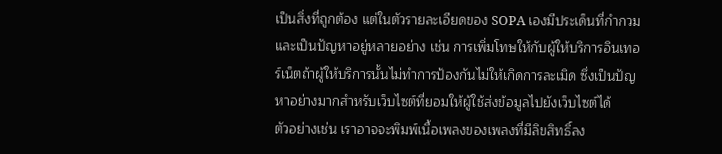เป็นสิ่งที่ถูกต้อง แต่ในตัวรายละเอียดของ SOPA เองมีประเด็นที่กำกวมและเป็นปัญหาอยู่หลายอย่าง เช่น การเพิ่มโทษให้กับผู้ให้บริการอินเทอร์เน็ตถ้าผู้ให้บริการนั้นไม่ทำการป้องกันไม่ให้เกิดการละเมิด ซึ่งเป็นปัญหาอย่างมากสำหรับเว็บไซต์ที่ยอมให้ผู้ใช้ส่งข้อมูลไปยังเว็บไซต์ได้
ตัวอย่างเช่น เราอาจจะพิมพ์เนื้อเพลงของเพลงที่มีลิขสิทธิ์ลง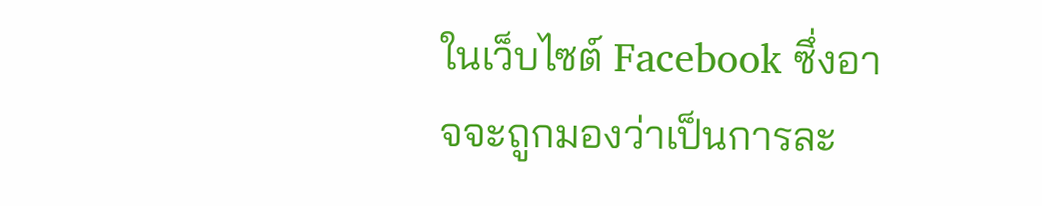ในเว็บไซต์ Facebook ซึ่งอาจจะถูกมองว่าเป็นการละ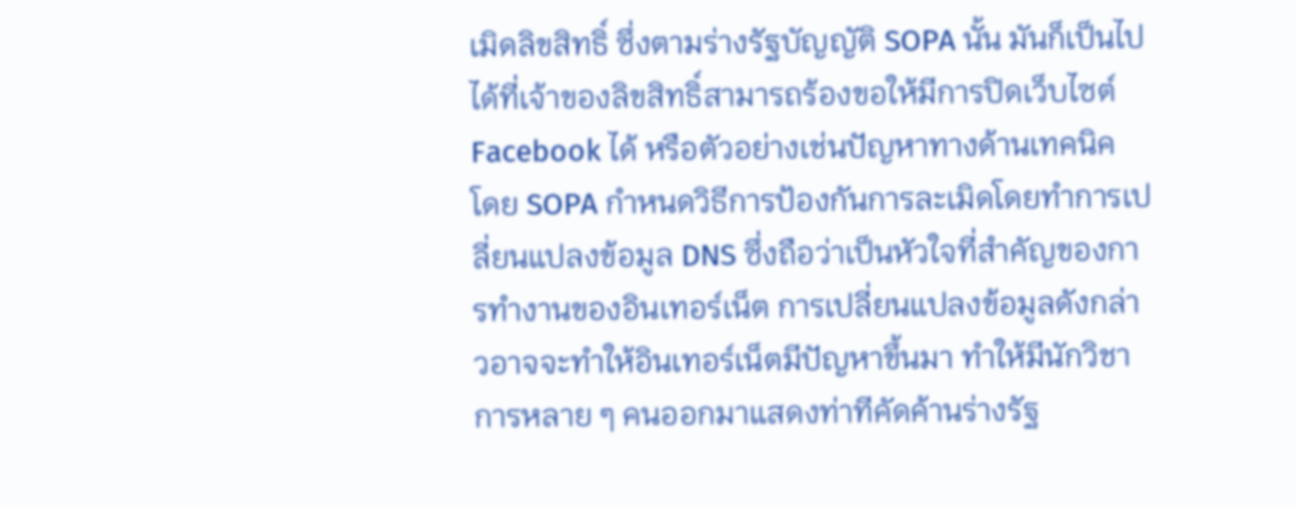เมิดลิขสิทธิ์ ซึ่งตามร่างรัฐบัญญัติ SOPA นั้น มันก็เป็นไปได้ที่เจ้าของลิขสิทธิ์สามารถร้องขอให้มีการปิดเว็บไซต์ Facebook ได้ หรือตัวอย่างเช่นปัญหาทางด้านเทคนิค โดย SOPA กำหนดวิธีการป้องกันการละเมิดโดยทำการเปลี่ยนแปลงข้อมูล DNS ซึ่งถือว่าเป็นหัวใจที่สำคัญของการทำงานของอินเทอร์เน็ต การเปลี่ยนแปลงข้อมูลดังกล่าวอาจจะทำให้อินเทอร์เน็ตมีปัญหาขึ้นมา ทำให้มีนักวิชาการหลาย ๆ คนออกมาแสดงท่าทีคัดค้านร่างรัฐ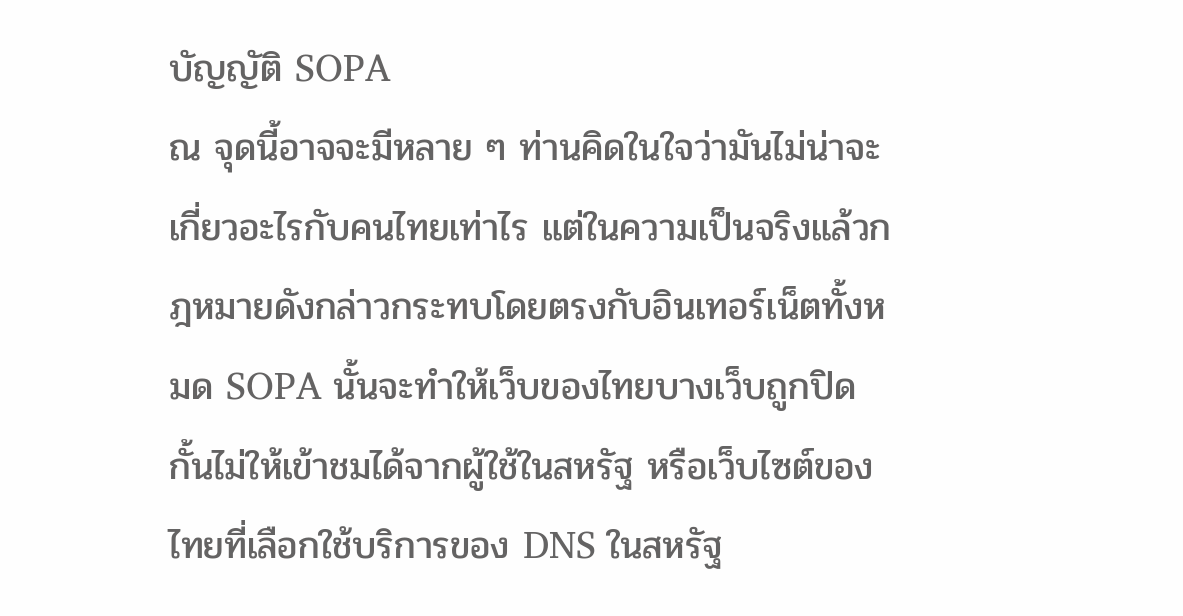บัญญัติ SOPA
ณ จุดนี้อาจจะมีหลาย ๆ ท่านคิดในใจว่ามันไม่น่าจะเกี่ยวอะไรกับคนไทยเท่าไร แต่ในความเป็นจริงแล้วกฎหมายดังกล่าวกระทบโดยตรงกับอินเทอร์เน็ตทั้งหมด SOPA นั้นจะทำให้เว็บของไทยบางเว็บถูกปิดกั้นไม่ให้เข้าชมได้จากผู้ใช้ในสหรัฐ หรือเว็บไซต์ของไทยที่เลือกใช้บริการของ DNS ในสหรัฐ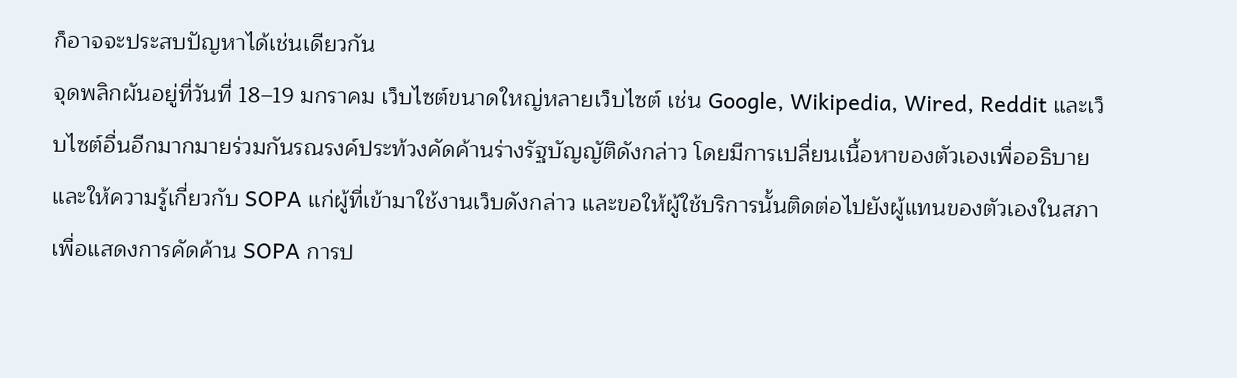ก็อาจจะประสบปัญหาได้เช่นเดียวกัน
จุดพลิกผันอยู่ที่วันที่ 18–19 มกราคม เว็บไซต์ขนาดใหญ่หลายเว็บไซต์ เช่น Google, Wikipedia, Wired, Reddit และเว็บไซต์อื่นอีกมากมายร่วมกันรณรงค์ประท้วงคัดค้านร่างรัฐบัญญัติดังกล่าว โดยมีการเปลี่ยนเนื้อหาของตัวเองเพื่ออธิบายและให้ความรู้เกี่ยวกับ SOPA แก่ผู้ที่เข้ามาใช้งานเว็บดังกล่าว และขอให้ผู้ใช้บริการนั้นติดต่อไปยังผู้แทนของตัวเองในสภาเพื่อแสดงการคัดค้าน SOPA การป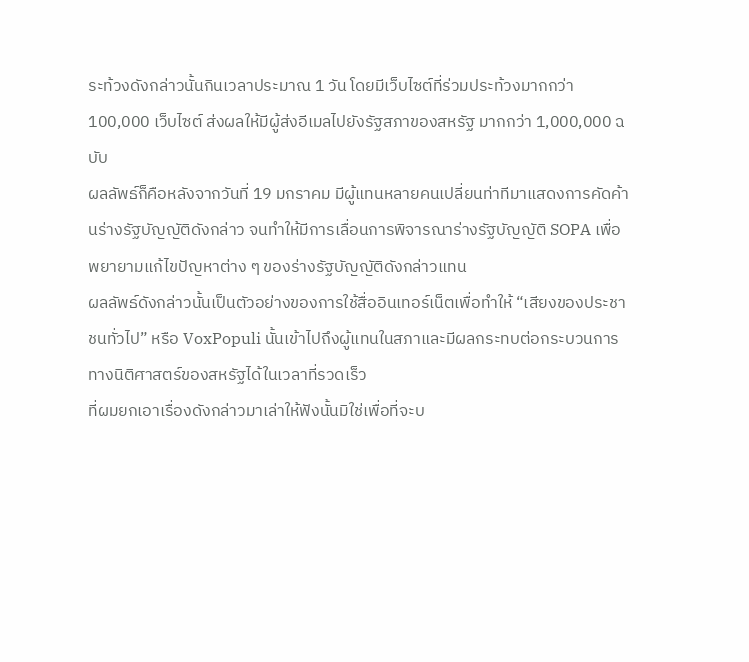ระท้วงดังกล่าวนั้นกินเวลาประมาณ 1 วัน โดยมีเว็บไซต์ที่ร่วมประท้วงมากกว่า 100,000 เว็บไซต์ ส่งผลให้มีผู้ส่งอีเมลไปยังรัฐสภาของสหรัฐ มากกว่า 1,000,000 ฉบับ
ผลลัพธ์ก็คือหลังจากวันที่ 19 มกราคม มีผู้แทนหลายคนเปลี่ยนท่าทีมาแสดงการคัดค้านร่างรัฐบัญญัติดังกล่าว จนทำให้มีการเลื่อนการพิจารณาร่างรัฐบัญญัติ SOPA เพื่อพยายามแก้ไขปัญหาต่าง ๆ ของร่างรัฐบัญญัติดังกล่าวแทน
ผลลัพธ์ดังกล่าวนั้นเป็นตัวอย่างของการใช้สื่ออินเทอร์เน็ตเพื่อทำให้ “เสียงของประชาชนทั่วไป” หรือ VoxPopuli นั้นเข้าไปถึงผู้แทนในสภาและมีผลกระทบต่อกระบวนการทางนิติศาสตร์ของสหรัฐได้ในเวลาที่รวดเร็ว
ที่ผมยกเอาเรื่องดังกล่าวมาเล่าให้ฟังนั้นมิใช่เพื่อที่จะบ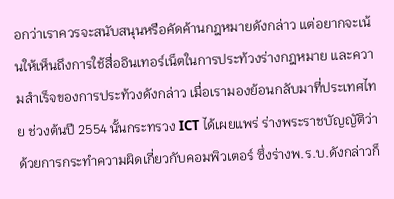อกว่าเราควรจะสนับสนุนหรือคัดค้านกฎหมายดังกล่าว แต่อยากจะเน้นให้เห็นถึงการใช้สื่ออินเทอร์เน็ตในการประท้วงร่างกฎหมาย และความสำเร็จของการประท้วงดังกล่าว เมื่อเรามองย้อนกลับมาที่ประเทศไทย ช่วงต้นปี 2554 นั้นกระทรวง ICT ได้เผยแพร่ ร่างพระราชบัญญัติว่าด้วยการกระทำความผิดเกี่ยวกับคอมพิวเตอร์ ซึ่งร่างพ.ร.บ.ดังกล่าวก็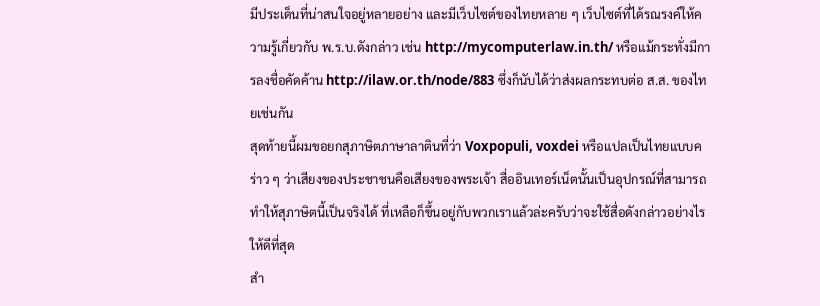มีประเด็นที่น่าสนใจอยู่หลายอย่าง และมีเว็บไซต์ของไทยหลาย ๆ เว็บไซต์ที่ได้รณรงค์ให้ความรู้เกี่ยวกับ พ.ร.บ.ดังกล่าว เช่น http://mycomputerlaw.in.th/ หรือแม้กระทั่งมีการลงชื่อคัดค้าน http://ilaw.or.th/node/883 ซึ่งก็นับได้ว่าส่งผลกระทบต่อ ส.ส. ของไทยเช่นกัน
สุดท้ายนี้ผมขอยกสุภาษิตภาษาลาตินที่ว่า Voxpopuli, voxdei หรือแปลเป็นไทยแบบคร่าว ๆ ว่าเสียงของประชาชนคือเสียงของพระเจ้า สื่ออินเทอร์เน็ตนั้นเป็นอุปกรณ์ที่สามารถทำให้สุภาษิตนี้เป็นจริงได้ ที่เหลือก็ขึ้นอยู่กับพวกเราแล้วล่ะครับว่าจะใช้สื่อดังกล่าวอย่างไรให้ดีที่สุด
สำ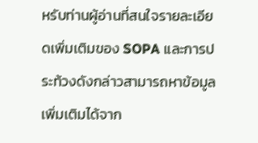หรับท่านผู้อ่านที่สนใจรายละเอียดเพิ่มเติมของ SOPA และการประท้วงดังกล่าวสามารถหาข้อมูลเพิ่มเติมได้จาก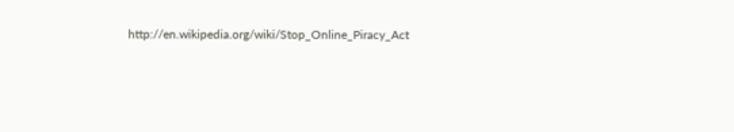http://en.wikipedia.org/wiki/Stop_Online_Piracy_Act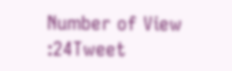Number of View :24Tweet